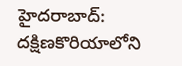హైదరాబాద్: దక్షిణకొరియాలోని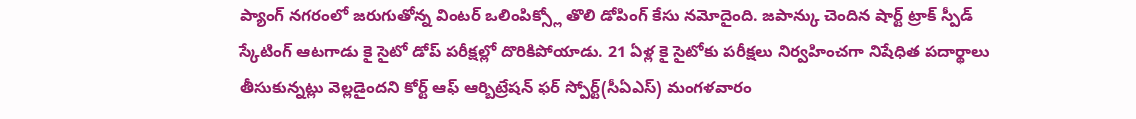ప్యాంగ్ నగరంలో జరుగుతోన్న వింటర్ ఒలింపిక్స్లో తొలి డోపింగ్ కేసు నమోదైంది. జపాన్కు చెందిన షార్ట్ ట్రాక్ స్పీడ్ స్కేటింగ్ ఆటగాడు కై సైటో డోప్ పరీక్షల్లో దొరికిపోయాడు. 21 ఏళ్ల కై సైటోకు పరీక్షలు నిర్వహించగా నిషేధిత పదార్థాలు తీసుకున్నట్లు వెల్లడైందని కోర్ట్ ఆఫ్ ఆర్బిట్రేషన్ ఫర్ స్పోర్ట్(సీఏఎస్) మంగళవారం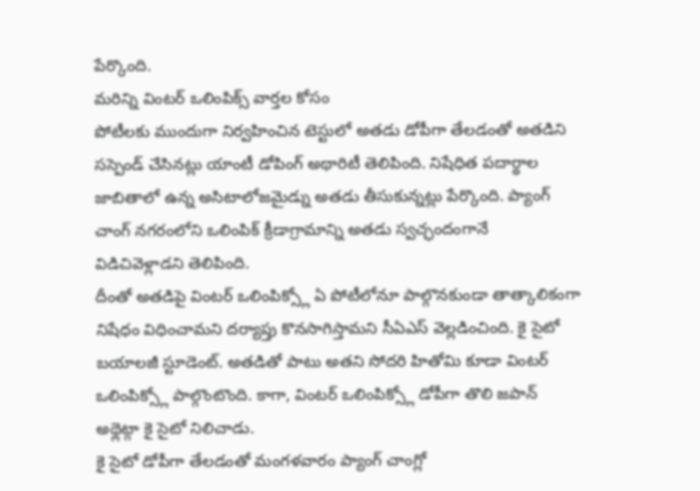పేర్కొంది.
మరిన్ని వింటర్ ఒలింపిక్స్ వార్తల కోసం
పోటీలకు ముందుగా నిర్వహించిన టెస్టులో అతడు డోపీగా తేలడంతో అతడిని సస్పెండ్ చేసినట్లు యాంటీ డోపింగ్ అథారిటీ తెలిపింది. నిషేధిత పదార్థాల జాబితాలో ఉన్న అసిటాలోజమైడ్ను అతడు తీసుకున్నట్లు పేర్కొంది. ప్యాంగ్ చాంగ్ నగరంలోని ఒలింపిక్ క్రీడాగ్రామాన్ని అతడు స్వచ్ఛందంగానే విడిచివెళ్లాడని తెలిపింది.
దీంతో అతడిపై వింటర్ ఒలింపిక్స్లో ఏ పోటీలోనూ పాల్గొనకుండా తాత్కాలికంగా నిషేధం విధించామని దర్యాప్తు కొనసాగిస్తామని సీఏఎస్ వెల్లడించింది. కై సైటో బయాలజీ స్టూడెంట్. అతడితో పాటు అతని సోదరి హితోమి కూడా వింటర్ ఒలింపిక్స్లో పాల్గొంటొంది. కాగా, వింటర్ ఒలింపిక్స్లో డోపీగా తొలి జపాన్ అథ్లెట్గా కై సైటో నిలిచాడు.
కై సైటో డోపీగా తేలడంతో మంగళవారం ప్యాంగ్ చాంగ్లో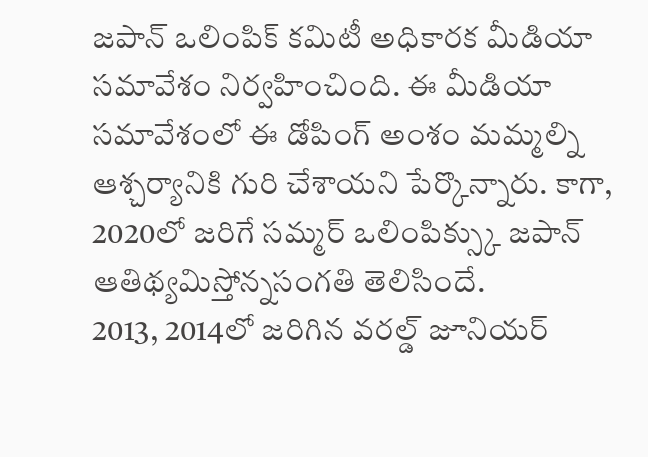జపాన్ ఒలింపిక్ కమిటీ అధికారక మీడియా సమావేశం నిర్వహించింది. ఈ మీడియా సమావేశంలో ఈ డోపింగ్ అంశం మమ్మల్ని ఆశ్చర్యానికి గురి చేశాయని పేర్కొన్నారు. కాగా, 2020లో జరిగే సమ్మర్ ఒలింపిక్స్కు జపాన్ ఆతిథ్యమిస్తోన్నసంగతి తెలిసిందే.
2013, 2014లో జరిగిన వరల్డ్ జూనియర్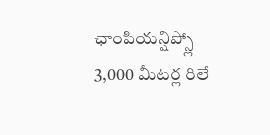ఛాంపియన్షిప్స్లో 3,000 మీటర్ల రిలే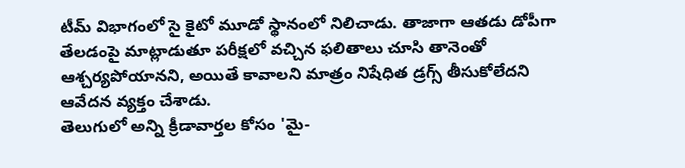టీమ్ విభాగంలో సై కైటో మూడో స్థానంలో నిలిచాడు. తాజాగా ఆతడు డోపీగా తేలడంపై మాట్లాడుతూ పరీక్షలో వచ్చిన ఫలితాలు చూసి తానెంతో ఆశ్చర్యపోయానని, అయితే కావాలని మాత్రం నిషేధిత డ్రగ్స్ తీసుకోలేదని ఆవేదన వ్యక్తం చేశాడు.
తెలుగులో అన్ని క్రీడావార్తల కోసం 'మై-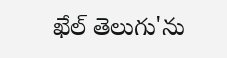ఖేల్ తెలుగు'ను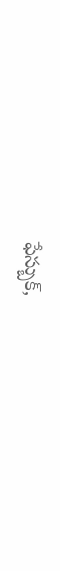ఫేస్బుక్,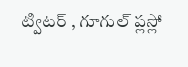ట్విటర్ , గూగుల్ ప్లస్లో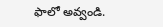ఫాలో అవ్వండి.